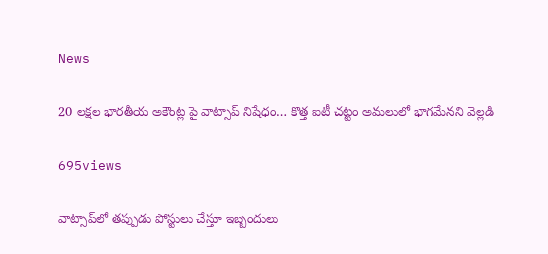News

20 లక్షల భారతీయ అకౌంట్ల పై వాట్సాప్ నిషేధం… కొత్త ఐటీ చట్టం అమలులో భాగమేనని వెల్లడి

695views

వాట్సాప్‌లో తప్పుడు పోస్టులు చేస్తూ ఇబ్బందులు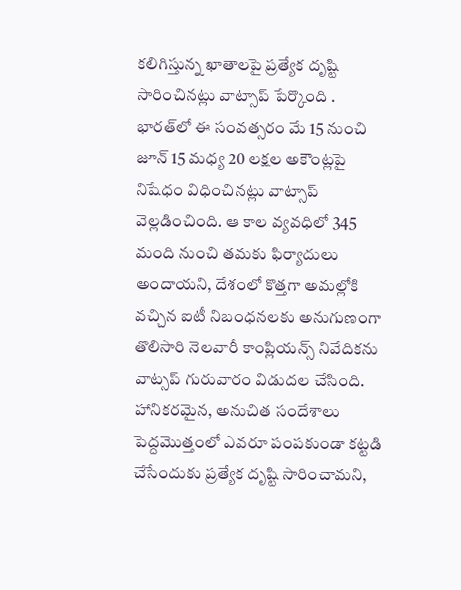కలిగిస్తున్న ఖాతాలపై ప్రత్యేక దృష్టి సారించినట్లు వాట్సాప్ పేర్కొంది . భారత్‌లో ఈ సంవత్సరం మే 15 నుంచి జూన్‌ 15 మధ్య 20 లక్షల అకౌంట్లపై నిషేధం విధించినట్లు వాట్సాప్‌ వెల్లడించింది. ఆ కాల వ్యవధిలో 345 మంది నుంచి తమకు ఫిర్యాదులు అందాయని, దేశంలో కొత్తగా అమల్లోకి వచ్చిన ఐటీ నిబంధనలకు అనుగుణంగా తొలిసారి నెలవారీ కాంప్లియన్స్‌ నివేదికను వాట్సప్‌ గురువారం విడుదల చేసింది. హానికరమైన, అనుచిత సందేశాలు పెద్దమొత్తంలో ఎవరూ పంపకుండా కట్టడి చేసేందుకు ప్రత్యేక దృష్టి సారించామని,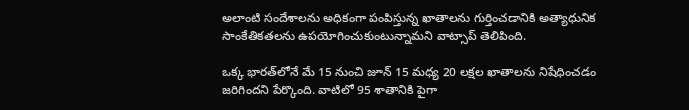అలాంటి సందేశాలను అధికంగా పంపిస్తున్న ఖాతాలను గుర్తించడానికి అత్యాధునిక సాంకేతికతలను ఉపయోగించుకుంటున్నామని వాట్సాప్‌ తెలిపింది.

ఒక్క భారత్‌లోనే మే 15 నుంచి జూన్‌ 15 మధ్య 20 లక్షల ఖాతాలను నిషేధించడం జరిగిందని పేర్కొంది. వాటిలో 95 శాతానికి పైగా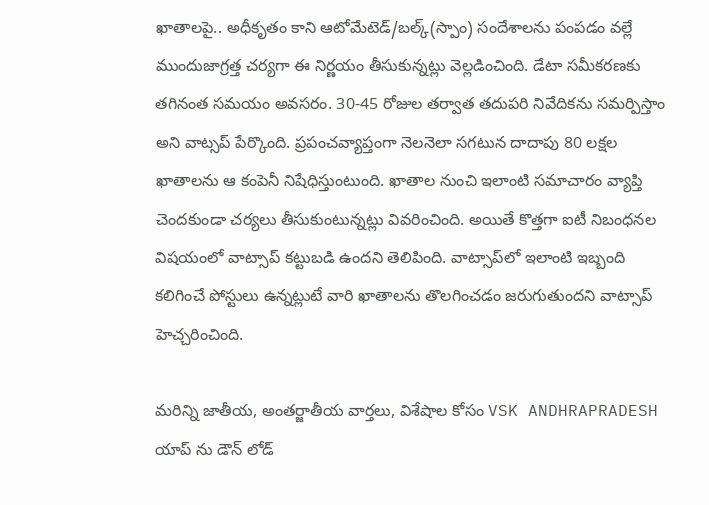ఖాతాలపై.. అధీకృతం కాని ఆటోమేటెడ్‌/బల్క్‌(స్పాం) సందేశాలను పంపడం వల్లే ముందుజాగ్రత్త చర్యగా ఈ నిర్ణయం తీసుకున్నట్లు వెల్లడించింది. డేటా సమీకరణకు తగినంత సమయం అవసరం. 30-45 రోజుల తర్వాత తదుపరి నివేదికను సమర్పిస్తాం అని వాట్సప్‌ పేర్కొంది. ప్రపంచవ్యాప్తంగా నెలనెలా సగటున దాదాపు 80 లక్షల ఖాతాలను ఆ కంపెనీ నిషేధిస్తుంటుంది. ఖాతాల నుంచి ఇలాంటి సమాచారం వ్యాప్తి చెందకుండా చర్యలు తీసుకుంటున్నట్లు వివరించింది. అయితే కొత్తగా ఐటీ నిబంధనల విషయంలో వాట్సాప్‌ కట్టుబడి ఉందని తెలిపింది. వాట్సాప్‌లో ఇలాంటి ఇబ్బంది కలిగించే పోస్టులు ఉన్నట్లుటే వారి ఖాతాలను తొలగించడం జరుగుతుందని వాట్సాప్‌ హెచ్చరించింది.

మరిన్ని జాతీయ, అంతర్జాతీయ వార్తలు, విశేషాల కోసం VSK ANDHRAPRADESH యాప్ ను డౌన్ లోడ్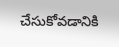చేసుకోవడానికి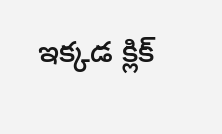ఇక్కడ క్లిక్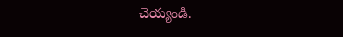చెయ్యండి.